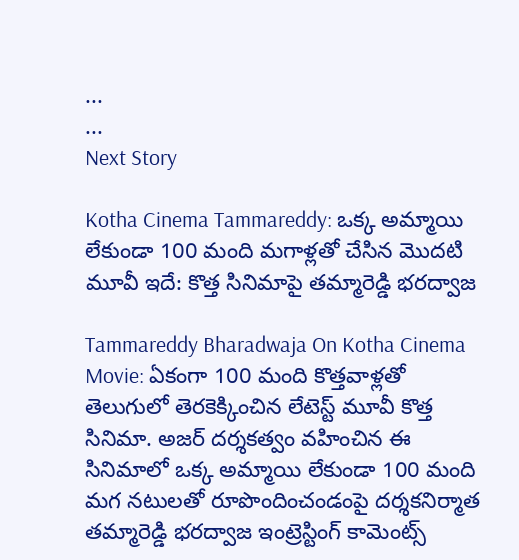...
...
Next Story

Kotha Cinema Tammareddy: ఒక్క అమ్మాయి లేకుండా 100 మంది మగాళ్లతో చేసిన మొదటి మూవీ ఇదే: కొత్త సినిమాపై తమ్మారెడ్డి భరద్వాజ

Tammareddy Bharadwaja On Kotha Cinema Movie: ఏకంగా 100 మంది కొత్తవాళ్లతో తెలుగులో తెరకెక్కించిన లేటెస్ట్ మూవీ కొత్త సినిమా. అజర్ దర్శకత్వం వహించిన ఈ సినిమాలో ఒక్క అమ్మాయి లేకుండా 100 మంది మగ నటులతో రూపొందించండంపై దర్శకనిర్మాత తమ్మారెడ్డి భరద్వాజ ఇంట్రెస్టింగ్ కామెంట్స్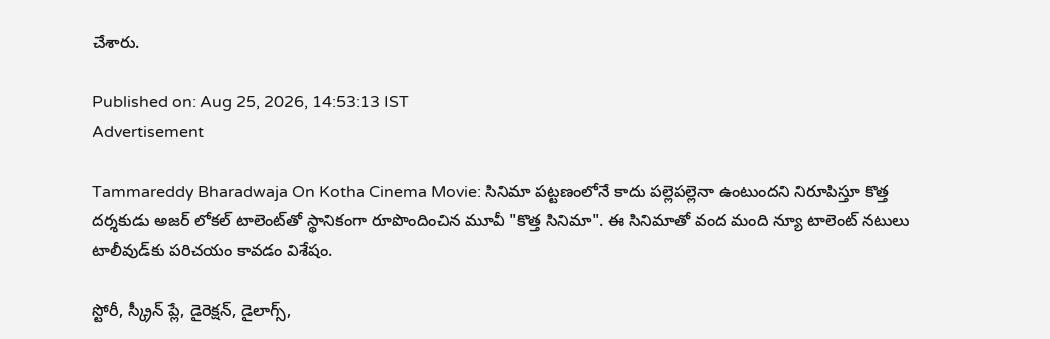చేశారు.

Published on: Aug 25, 2026, 14:53:13 IST
Advertisement

Tammareddy Bharadwaja On Kotha Cinema Movie: సినిమా పట్టణంలోనే కాదు పల్లెపల్లెనా ఉంటుందని నిరూపిస్తూ కొత్త దర్శకుడు అజర్ లోకల్ టాలెంట్‌తో స్థానికంగా రూపొందించిన మూవీ "కొత్త సినిమా". ఈ సినిమాతో వంద మంది న్యూ టాలెంట్ నటులు టాలీవుడ్‌కు పరిచయం కావడం విశేషం.

స్టోరీ, స్క్రీన్ ప్లే, డైరెక్షన్, డైలాగ్స్,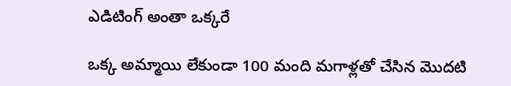ఎడిటింగ్ అంతా ఒక్కరే

ఒక్క అమ్మాయి లేకుండా 100 మంది మగాళ్లతో చేసిన మొదటి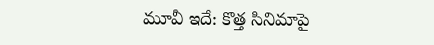మూవీ ఇదే: కొత్త సినిమాపై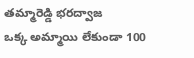తమ్మారెడ్డి భరద్వాజ
ఒక్క అమ్మాయి లేకుండా 100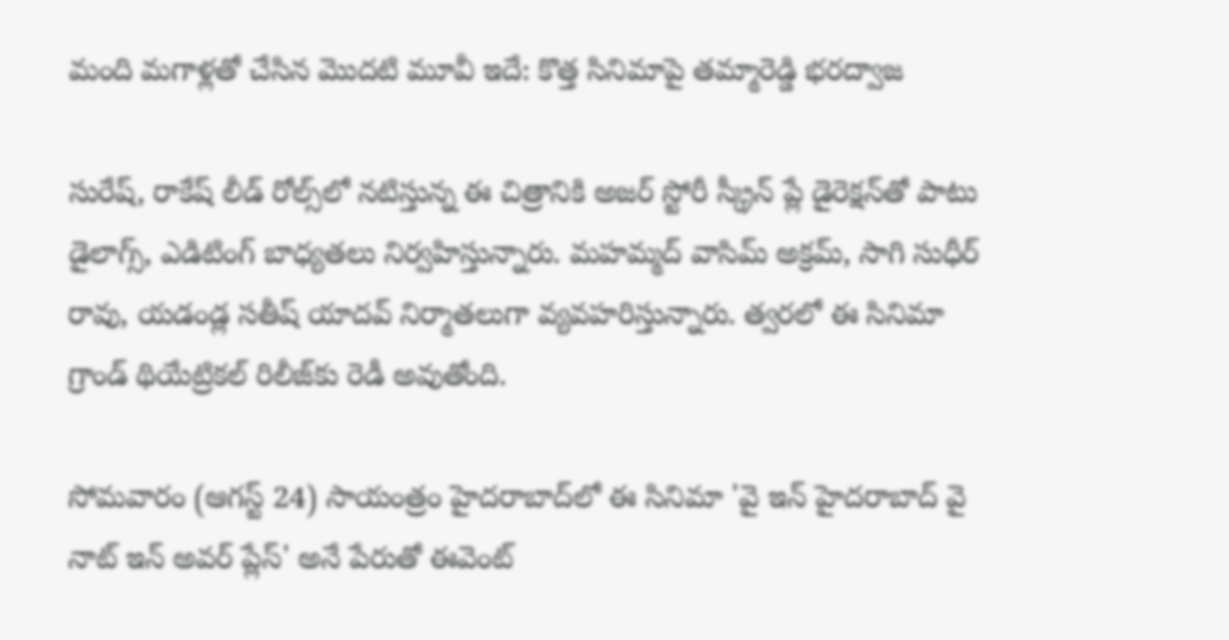మంది మగాళ్లతో చేసిన మొదటి మూవీ ఇదే: కొత్త సినిమాపై తమ్మారెడ్డి భరద్వాజ

సురేష్, రాకేష్ లీడ్ రోల్స్‌లో నటిస్తున్న ఈ చిత్రానికి అజర్ స్టోరీ స్క్రీన్ ప్లే డైరెక్షన్‌తో పాటు డైలాగ్స్, ఎడిటింగ్ బాధ్యతలు నిర్వహిస్తున్నారు. మహమ్మద్ వాసిమ్ అక్రమ్, సాగి సుధీర్ రావు, యడండ్ల సతీష్ యాదవ్ నిర్మాతలుగా వ్యవహరిస్తున్నారు. త్వరలో ఈ సినిమా గ్రాండ్ థియేట్రికల్ రిలీజ్‌కు రెడీ అవుతోంది.

సోమవారం (ఆగస్ట్ 24) సాయంత్రం హైదరాబాద్‌లో ఈ సినిమా 'వై ఇన్ హైదరాబాద్ వై నాట్ ఇన్ అవర్ ప్లేస్' అనే పేరుతో ఈవెంట్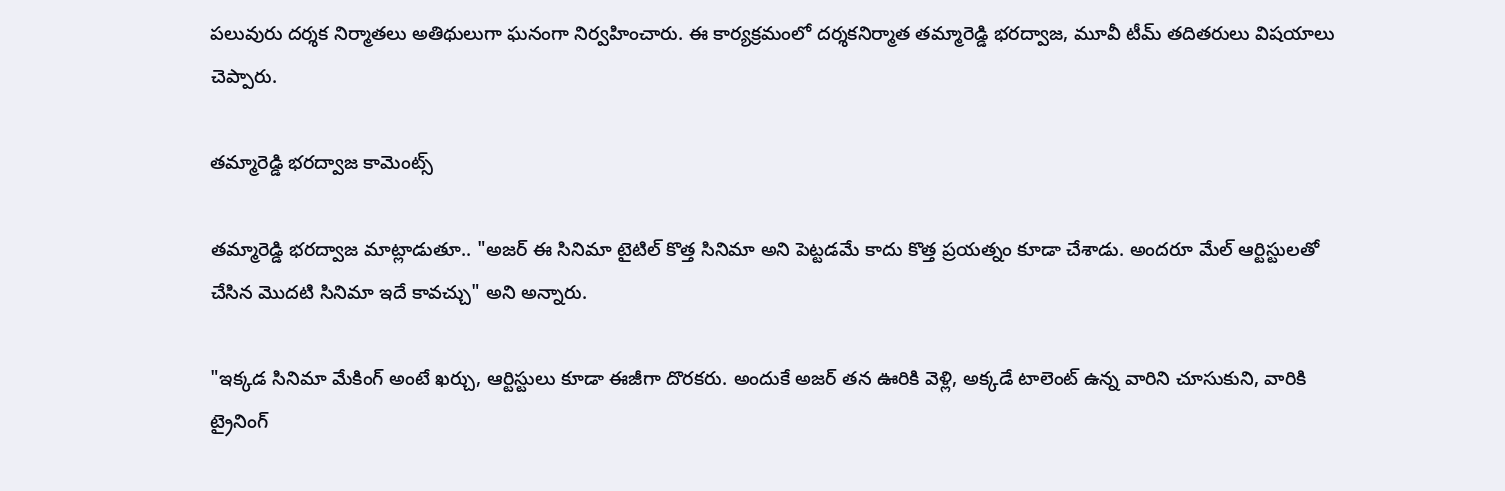పలువురు దర్శక నిర్మాతలు అతిథులుగా ఘనంగా నిర్వహించారు. ఈ కార్యక్రమంలో దర్శకనిర్మాత తమ్మారెడ్డి భరద్వాజ, మూవీ టీమ్ తదితరులు విషయాలు చెప్పారు.

తమ్మారెడ్డి భరద్వాజ కామెంట్స్

తమ్మారెడ్డి భరద్వాజ మాట్లాడుతూ.. "అజర్ ఈ సినిమా టైటిల్ కొత్త సినిమా అని పెట్టడమే కాదు కొత్త ప్రయత్నం కూడా చేశాడు. అందరూ మేల్ ఆర్టిస్టులతో చేసిన మొదటి సినిమా ఇదే కావచ్చు" అని అన్నారు.

"ఇక్కడ సినిమా మేకింగ్ అంటే ఖర్చు, ఆర్టిస్టులు కూడా ఈజీగా దొరకరు. అందుకే అజర్ తన ఊరికి వెళ్లి, అక్కడే టాలెంట్ ఉన్న వారిని చూసుకుని, వారికి ట్రైనింగ్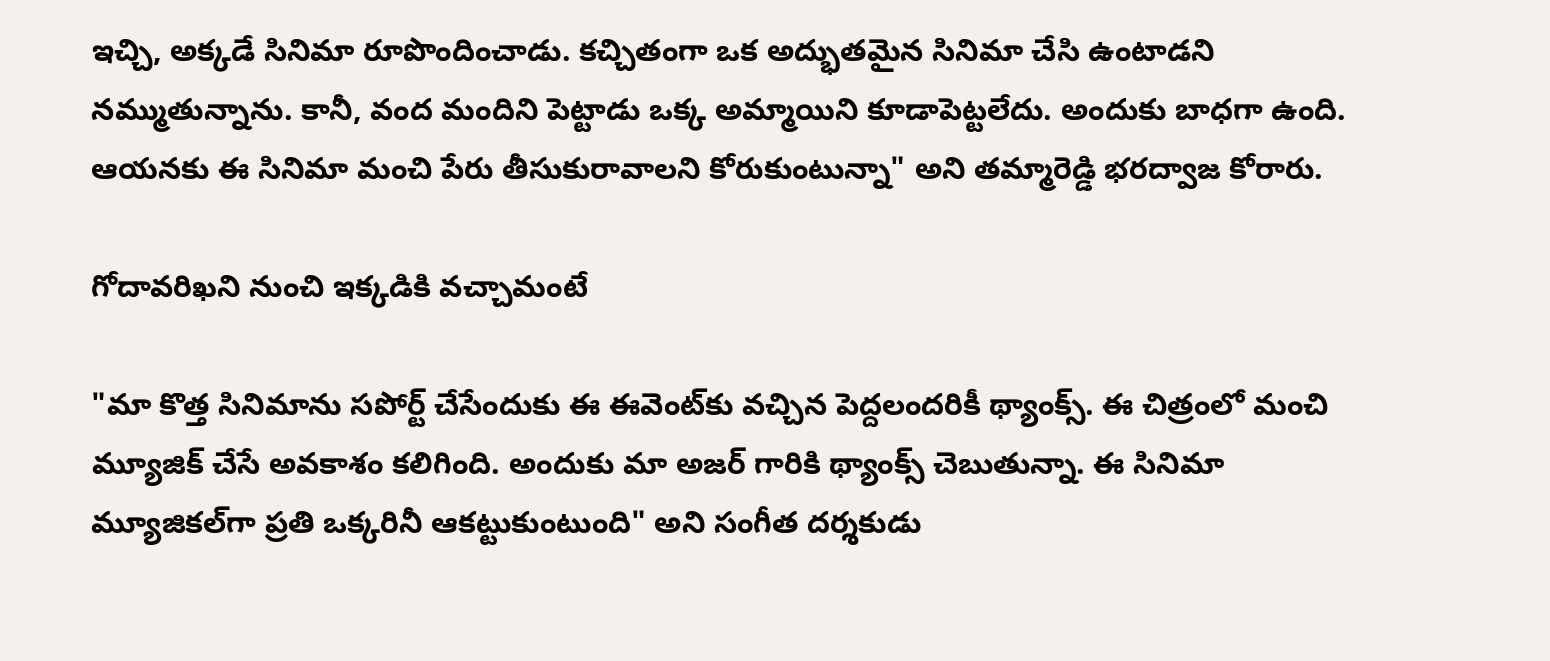ఇచ్చి, అక్కడే సినిమా రూపొందించాడు. కచ్చితంగా ఒక అద్భుతమైన సినిమా చేసి ఉంటాడని నమ్ముతున్నాను. కానీ, వంద మందిని పెట్టాడు ఒక్క అమ్మాయిని కూడాపెట్టలేదు. అందుకు బాధగా ఉంది. ఆయనకు ఈ సినిమా మంచి పేరు తీసుకురావాలని కోరుకుంటున్నా" అని తమ్మారెడ్డి భరద్వాజ కోరారు.

గోదావరిఖని నుంచి ఇక్కడికి వచ్చామంటే

"మా కొత్త సినిమాను సపోర్ట్ చేసేందుకు ఈ ఈవెంట్‌కు వచ్చిన పెద్దలందరికీ థ్యాంక్స్. ఈ చిత్రంలో మంచి మ్యూజిక్ చేసే అవకాశం కలిగింది. అందుకు మా అజర్ గారికి థ్యాంక్స్ చెబుతున్నా. ఈ సినిమా మ్యూజికల్‌గా ప్రతి ఒక్కరినీ ఆకట్టుకుంటుంది" అని సంగీత దర్శకుడు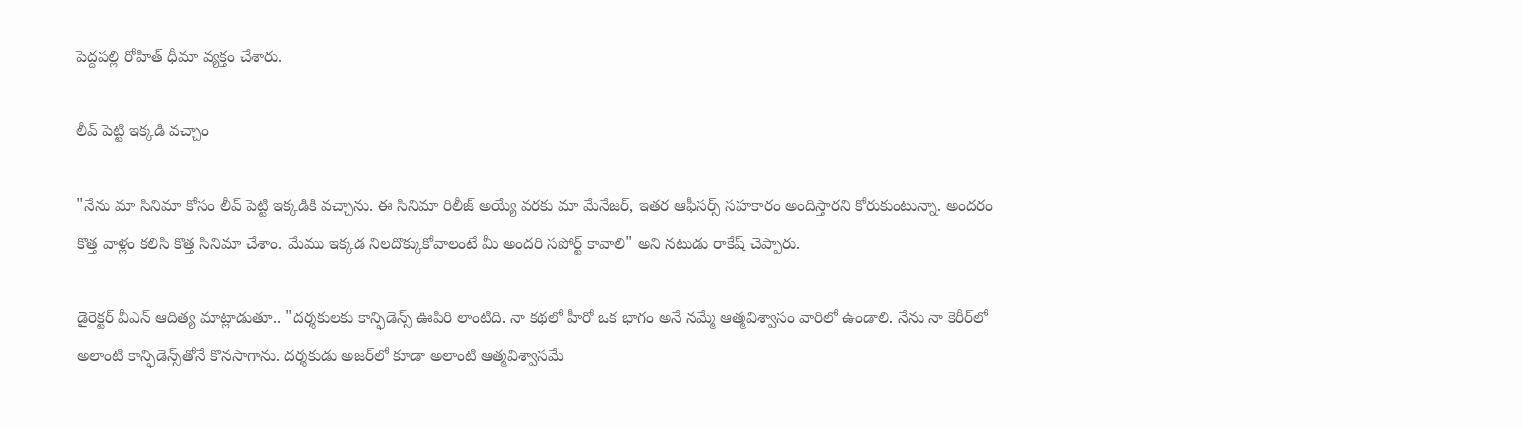పెద్దపల్లి రోహిత్ ధీమా వ్యక్తం చేశారు.

లీవ్ పెట్టి ఇక్కడి వచ్చాం

"నేను మా సినిమా కోసం లీవ్ పెట్టి ఇక్కడికి వచ్చాను. ఈ సినిమా రిలీజ్ అయ్యే వరకు మా మేనేజర్, ఇతర ఆఫీసర్స్ సహకారం అందిస్తారని కోరుకుంటున్నా. అందరం కొత్త వాళ్లం కలిసి కొత్త సినిమా చేశాం. మేము ఇక్కడ నిలదొక్కుకోవాలంటే మీ అందరి సపోర్ట్ కావాలి" అని నటుడు రాకేష్ చెప్పారు.

డైరెక్టర్ వీఎన్ ఆదిత్య మాట్లాడుతూ.. "దర్శకులకు కాన్ఫిడెన్స్ ఊపిరి లాంటిది. నా కథలో హీరో ఒక భాగం అనే నమ్మే ఆత్మవిశ్వాసం వారిలో ఉండాలి. నేను నా కెరీర్‌లో అలాంటి కాన్ఫిడెన్స్‌తోనే కొనసాగాను. దర్శకుడు అజర్‌లో కూడా అలాంటి ఆత్మవిశ్వాసమే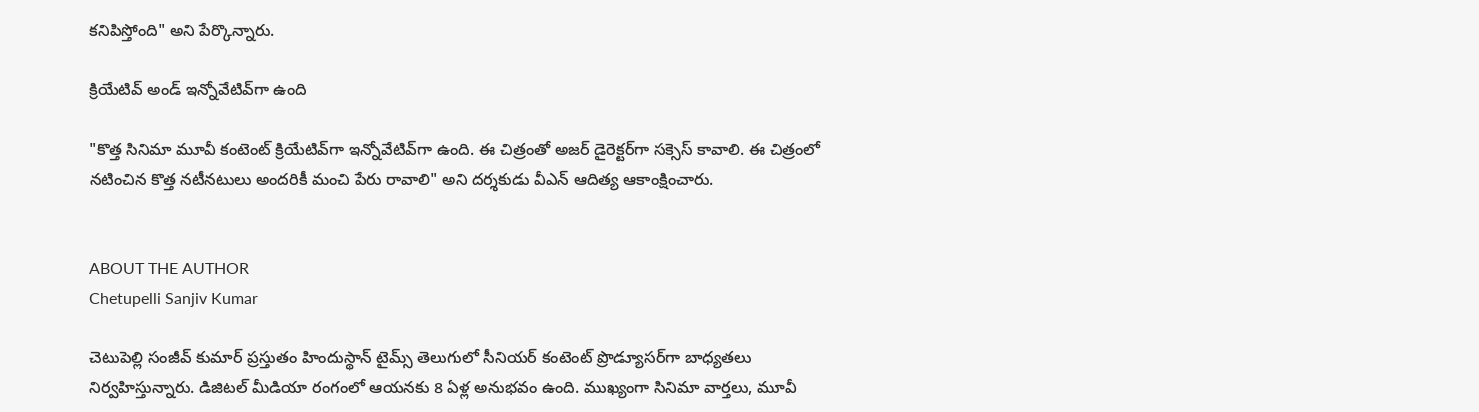కనిపిస్తోంది" అని పేర్కొన్నారు.

క్రియేటివ్ అండ్ ఇన్నోవేటివ్‌గా ఉంది

"కొత్త సినిమా మూవీ కంటెంట్ క్రియేటివ్‌గా ఇన్నోవేటివ్‌గా ఉంది. ఈ చిత్రంతో అజర్ డైరెక్టర్‌గా సక్సెస్ కావాలి. ఈ చిత్రంలో నటించిన కొత్త నటీనటులు అందరికీ మంచి పేరు రావాలి" అని దర్శకుడు వీఎన్ ఆదిత్య ఆకాంక్షించారు.


ABOUT THE AUTHOR
Chetupelli Sanjiv Kumar

చెటుపెల్లి సంజీవ్ కుమార్ ప్రస్తుతం హిందుస్థాన్ టైమ్స్ తెలుగులో సీనియర్ కంటెంట్ ప్రొడ్యూసర్‌గా బాధ్యతలు నిర్వహిస్తున్నారు. డిజిటల్ మీడియా రంగంలో ఆయనకు 8 ఏళ్ల అనుభవం ఉంది. ముఖ్యంగా సినిమా వార్తలు, మూవీ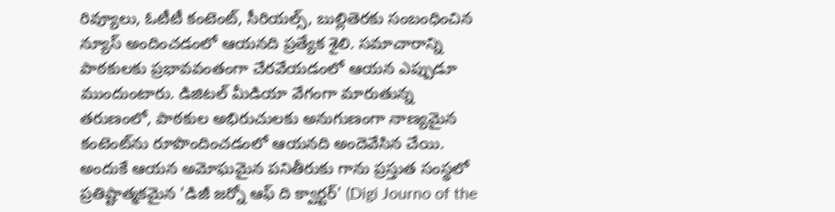రివ్యూలు, ఓటీటీ కంటెంట్, సీరియల్స్, బుల్లితెరకు సంబంధించిన న్యూస్ అందించడంలో ఆయనది ప్రత్యేక శైలి. సమాచారాన్ని పాఠకులకు ప్రభావవంతంగా చేరవేయడంలో ఆయన ఎప్పుడూ ముందుంటారు. డిజిటల్ మీడియా వేగంగా మారుతున్న తరుణంలో, పాఠకుల అభిరుచులకు అనుగుణంగా నాణ్యమైన కంటెంట్‌ను రూపొందించడంలో ఆయనది అందెవేసిన చేయి. అందుకే ఆయన అమోఘమైన పనితీరుకు గాను ప్రస్తుత సంస్థలో ప్రతిష్టాత్మకమైన 'డిజీ జర్నో ఆఫ్ ది క్వార్టర్' (Digi Journo of the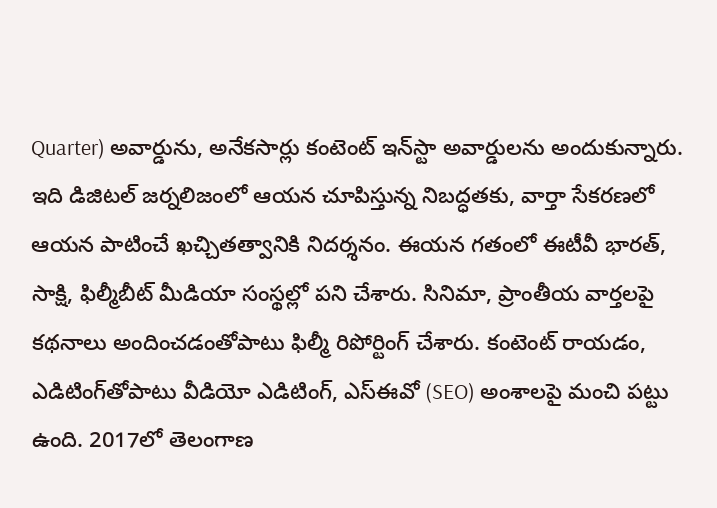Quarter) అవార్డును, అనేకసార్లు కంటెంట్ ఇన్‌స్టా అవార్డులను అందుకున్నారు. ఇది డిజిటల్ జర్నలిజంలో ఆయన చూపిస్తున్న నిబద్ధతకు, వార్తా సేకరణలో ఆయన పాటించే ఖచ్చితత్వానికి నిదర్శనం. ఈయన గతంలో ఈటీవీ భారత్, సాక్షి, ఫిల్మీబీట్ మీడియా సంస్థల్లో పని చేశారు. సినిమా, ప్రాంతీయ వార్తలపై కథనాలు అందించడంతోపాటు ఫిల్మీ రిపోర్టింగ్ చేశారు. కంటెంట్ రాయడం, ఎడిటింగ్‌తోపాటు వీడియో ఎడిటింగ్, ఎస్‌ఈవో (SEO) అంశాలపై మంచి పట్టు ఉంది. 2017లో తెలంగాణ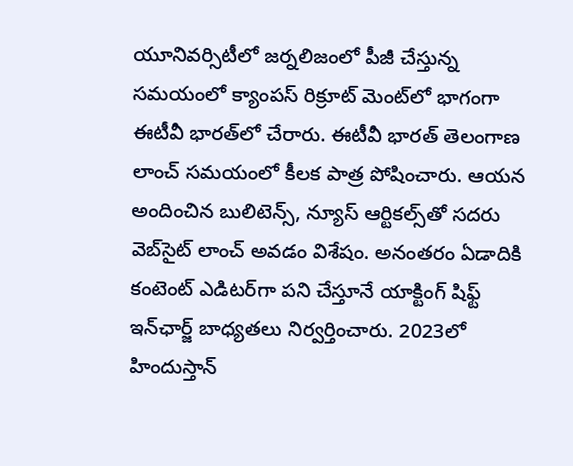యూనివర్సిటీలో జర్నలిజంలో పీజీ చేస్తున్న సమయంలో క్యాంపస్ రిక్రూట్ మెంట్‌లో భాగంగా ఈటీవీ భారత్‌లో చేరారు. ఈటీవీ భారత్ తెలంగాణ లాంచ్ సమయంలో కీలక పాత్ర పోషించారు. ఆయన అందించిన బులిటెన్స్, న్యూస్ ఆర్టికల్స్‌తో సదరు వెబ్‌సైట్ లాంచ్ అవడం విశేషం. అనంతరం ఏడాదికి కంటెంట్ ఎడిటర్‌గా పని చేస్తూనే యాక్టింగ్ షిఫ్ట్ ఇన్‌ఛార్జ్ బాధ్యతలు నిర్వర్తించారు. 2023లో హిందుస్తాన్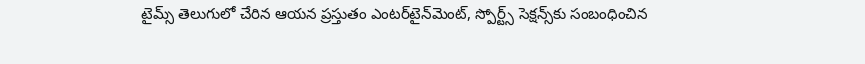టైమ్స్ తెలుగులో చేరిన ఆయన ప్రస్తుతం ఎంటర్‌టైన్‌మెంట్, స్పోర్ట్స్ సెక్షన్స్‌కు సంబంధించిన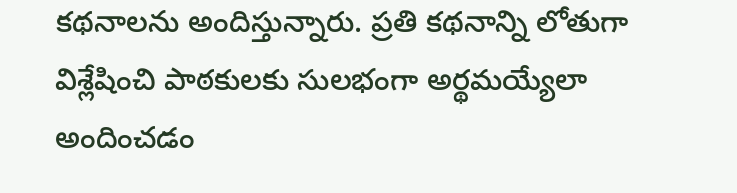కథనాలను అందిస్తున్నారు. ప్రతి కథనాన్ని లోతుగా విశ్లేషించి పాఠకులకు సులభంగా అర్థమయ్యేలా అందించడం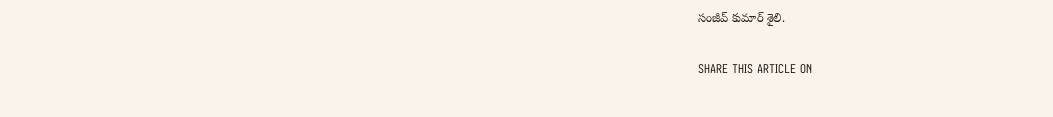సంజీవ్ కుమార్ శైలి.

SHARE THIS ARTICLE ON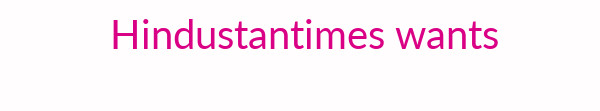Hindustantimes wants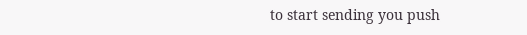to start sending you push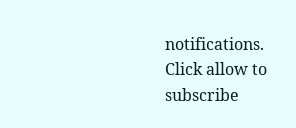notifications. Click allow to subscribe